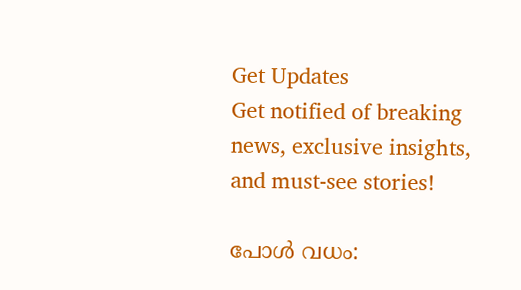Get Updates
Get notified of breaking news, exclusive insights, and must-see stories!

പോള്‍ വധം: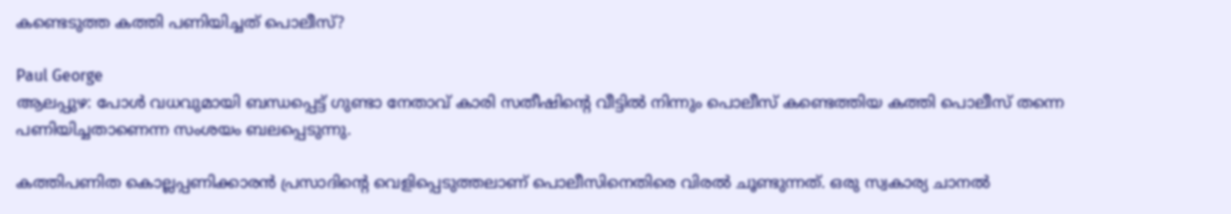കണ്ടെടുത്ത കത്തി പണിയിച്ചത്‌ പൊലീസ്‌?

Paul George
ആലപ്പുഴ: പോള്‍ വധവുമായി ബന്ധപ്പെട്ട്‌ ഗുണ്ടാ നേതാവ്‌ കാരി സതീഷിന്റെ വീട്ടില്‍ നിന്നും പൊലീസ്‌ കണ്ടെത്തിയ കത്തി പൊലീസ്‌ തന്നെ പണിയിച്ചതാണെന്ന സംശയം ബലപ്പെടുന്നു.

കത്തിപണിത കൊല്ലപ്പണിക്കാരന്‍ പ്രസാദിന്റെ വെളിപ്പെടുത്തലാണ്‌ പൊലീസിനെതിരെ വിരല്‍ ചൂണ്ടുന്നത്‌. ഒരു സ്വകാര്യ ചാനല്‍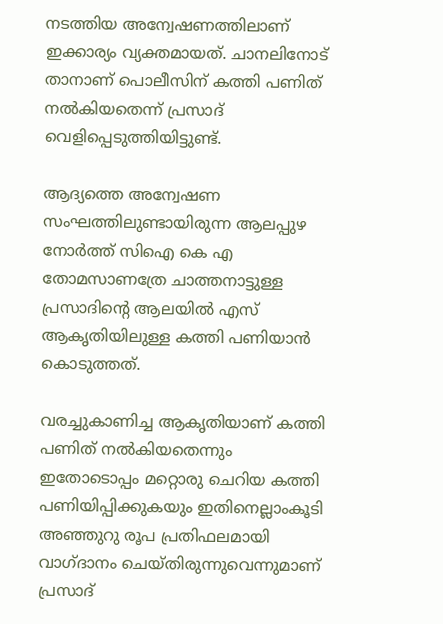നടത്തിയ അന്വേഷണത്തിലാണ്‌ ഇക്കാര്യം വ്യക്തമായത്‌. ചാനലിനോട്‌ താനാണ്‌ പൊലീസിന്‌ കത്തി പണിത്‌ നല്‍കിയതെന്ന്‌ പ്രസാദ്‌ വെളിപ്പെടുത്തിയിട്ടുണ്ട്‌.

ആദ്യത്തെ അന്വേഷണ സംഘത്തിലുണ്ടായിരുന്ന ആലപ്പുഴ നോര്‍ത്ത്‌ സിഐ കെ എ തോമസാണത്രേ ചാത്തനാട്ടുള്ള പ്രസാദിന്റെ ആലയില്‍ എസ്‌ ആകൃതിയിലുള്ള കത്തി പണിയാന്‍ കൊടുത്തത്‌.

വരച്ചുകാണിച്ച ആകൃതിയാണ്‌ കത്തി പണിത്‌ നല്‍കിയതെന്നും ഇതോടൊപ്പം മറ്റൊരു ചെറിയ കത്തി പണിയിപ്പിക്കുകയും ഇതിനെല്ലാംകൂടി അഞ്ഞുറു രൂപ പ്രതിഫലമായി വാഗ്‌ദാനം ചെയ്‌തിരുന്നുവെന്നുമാണ്‌ പ്രസാദ്‌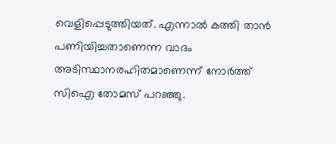വെളിപ്പെടുത്തിയത്‌. എന്നാല്‍ കത്തി താന്‍ പണിയിച്ചതാണെന്ന വാദം അടിസ്ഥാനരഹിതമാണെന്ന്‌ നോര്‍ത്ത്‌ സിഐ തോമസ്‌ പറഞ്ഞു.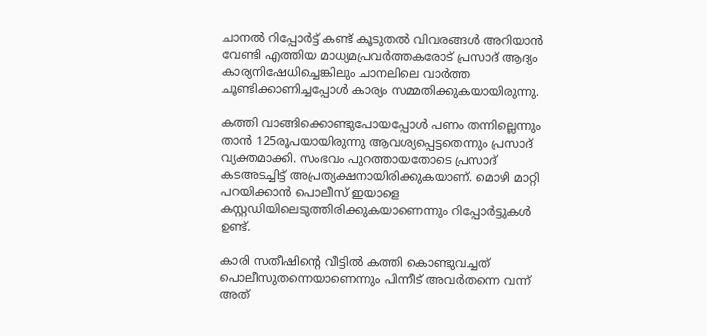ചാനല്‍ റിപ്പോര്‍ട്ട്‌ കണ്ട്‌ കൂടുതല്‍ വിവരങ്ങള്‍ അറിയാന്‍ വേണ്ടി എത്തിയ മാധ്യമപ്രവര്‍ത്തകരോട്‌ പ്രസാദ്‌ ആദ്യം കാര്യനിഷേധിച്ചെങ്കിലും ചാനലിലെ വാര്‍ത്ത ചൂണ്ടിക്കാണിച്ചപ്പോള്‍ കാര്യം സമ്മതിക്കുകയായിരുന്നു.

കത്തി വാങ്ങിക്കൊണ്ടുപോയപ്പോള്‍ പണം തന്നില്ലെന്നും താന്‍ 125രൂപയായിരുന്നു ആവശ്യപ്പെട്ടതെന്നും പ്രസാദ്‌ വ്യക്തമാക്കി. സംഭവം പുറത്തായതോടെ പ്രസാദ്‌ കടഅടച്ചിട്ട്‌ അപ്രത്യക്ഷനായിരിക്കുകയാണ്‌. മൊഴി മാറ്റി പറയിക്കാന്‍ പൊലീസ്‌ ഇയാളെ കസ്റ്റഡിയിലെടുത്തിരിക്കുകയാണെന്നും റിപ്പോര്‍ട്ടുകള്‍ ഉണ്ട്‌.

കാരി സതീഷിന്റെ വീട്ടില്‍ കത്തി കൊണ്ടുവച്ചത്‌ പൊലീസുതന്നെയാണെന്നും പിന്നീട്‌ അവര്‍തന്നെ വന്ന്‌ അത്‌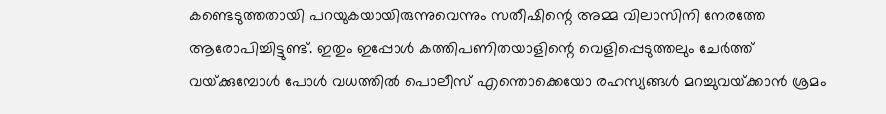കണ്ടെടുത്തതായി പറയുകയായിരുന്നുവെന്നും സതീഷിന്റെ അമ്മ വിലാസിനി നേരത്തേ ആരോപിച്ചിട്ടുണ്ട്‌. ഇതും ഇപ്പോള്‍ കത്തിപണിതയാളിന്റെ വെളിപ്പെടുത്തലും ചേര്‍ത്ത്‌ വയ്‌ക്കുമ്പോള്‍ പോള്‍ വധത്തില്‍ പൊലീസ്‌ എന്തൊക്കെയോ രഹസ്യങ്ങള്‍ മറച്ചുവയ്‌ക്കാന്‍ ശ്രമം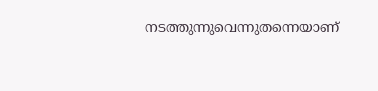നടത്തുന്നുവെന്നുതന്നെയാണ്‌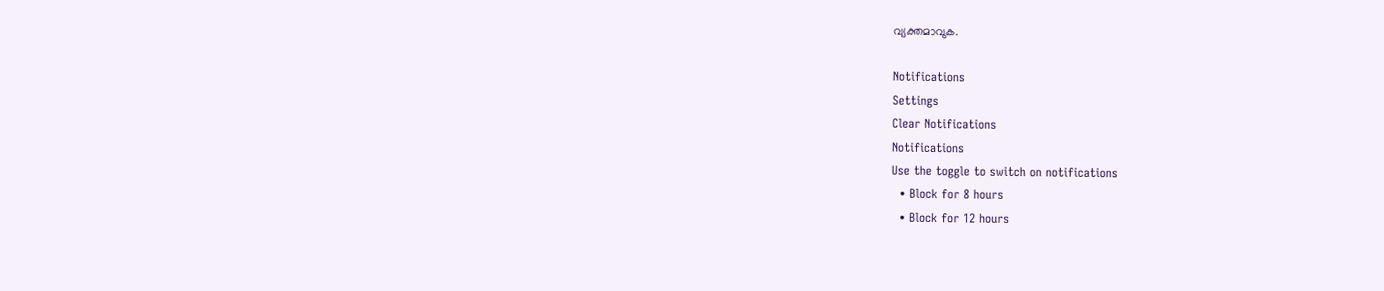വ്യക്തമാവുക.

Notifications
Settings
Clear Notifications
Notifications
Use the toggle to switch on notifications
  • Block for 8 hours
  • Block for 12 hours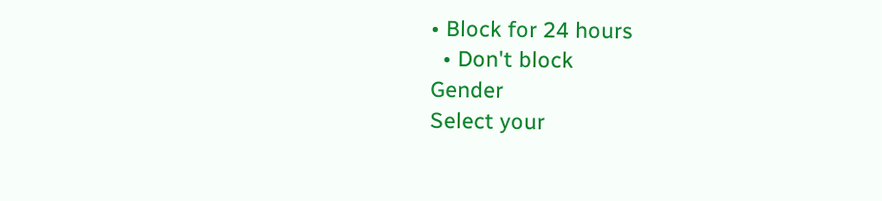• Block for 24 hours
  • Don't block
Gender
Select your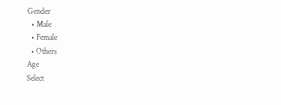Gender
  • Male
  • Female
  • Others
Age
Select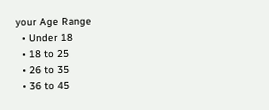your Age Range
  • Under 18
  • 18 to 25
  • 26 to 35
  • 36 to 45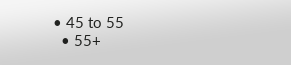• 45 to 55
  • 55+